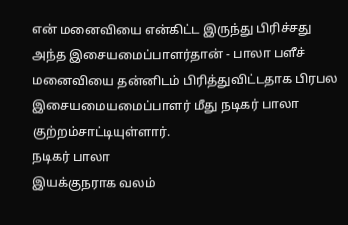என் மனைவியை என்கிட்ட இருந்து பிரிச்சது அந்த இசையமைப்பாளர்தான் - பாலா பளீச்
மனைவியை தன்னிடம் பிரித்துவிட்டதாக பிரபல இசையமையமைப்பாளர் மீது நடிகர் பாலா குற்றம்சாட்டியுள்ளார்.
நடிகர் பாலா
இயக்குநராக வலம்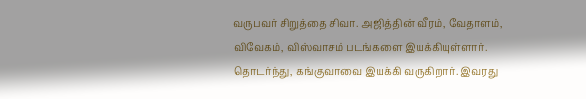வருபவர் சிறுத்தை சிவா. அஜித்தின் வீரம், வேதாளம், விவேகம், விஸ்வாசம் படங்களை இயக்கியுள்ளார். தொடர்ந்து, கங்குவாவை இயக்கி வருகிறார். இவரது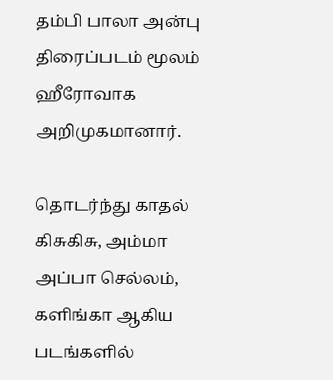தம்பி பாலா அன்பு திரைப்படம் மூலம் ஹீரோவாக அறிமுகமானார்.

தொடர்ந்து காதல் கிசுகிசு, அம்மா அப்பா செல்லம், களிங்கா ஆகிய படங்களில்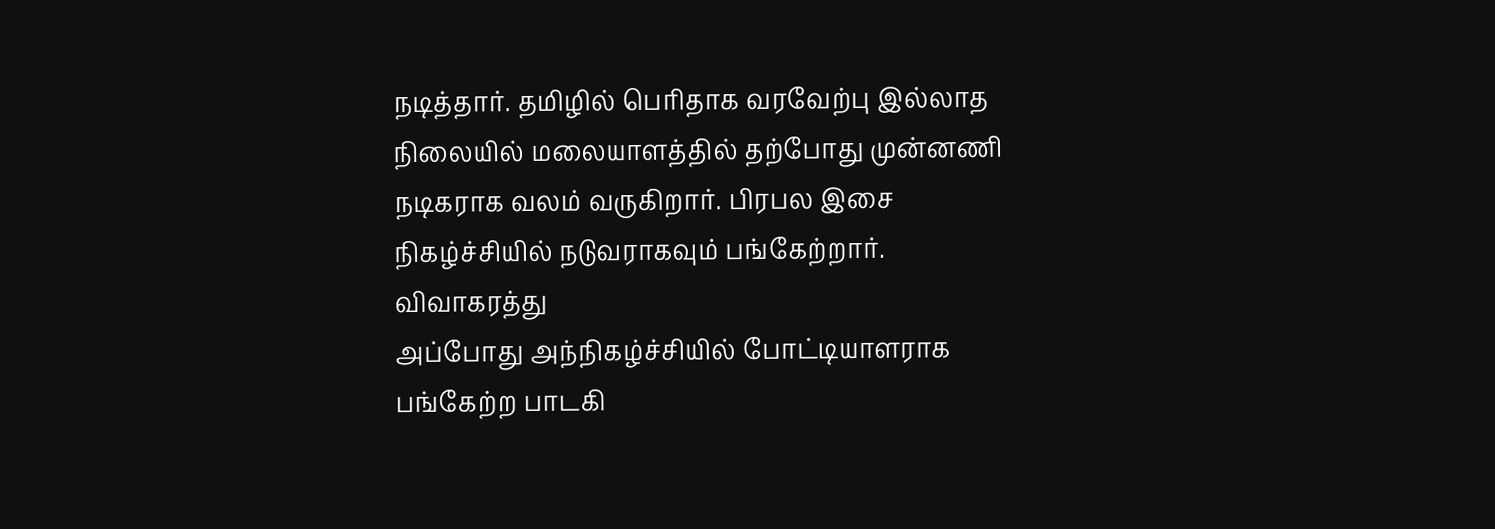நடித்தார். தமிழில் பெரிதாக வரவேற்பு இல்லாத நிலையில் மலையாளத்தில் தற்போது முன்னணி நடிகராக வலம் வருகிறார். பிரபல இசை நிகழ்ச்சியில் நடுவராகவும் பங்கேற்றார்.
விவாகரத்து
அப்போது அந்நிகழ்ச்சியில் போட்டியாளராக பங்கேற்ற பாடகி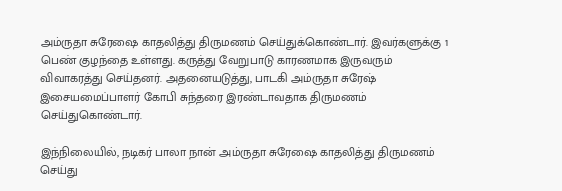அம்ருதா சுரேஷை காதலித்து திருமணம் செய்துக்கொண்டார். இவர்களுக்கு 1 பெண் குழந்தை உள்ளது. கருத்து வேறுபாடு காரணமாக இருவரும் விவாகரத்து செய்தனர். அதனையடுத்து, பாடகி அம்ருதா சுரேஷ் இசையமைப்பாளர் கோபி சுந்தரை இரண்டாவதாக திருமணம் செய்துகொண்டார்.

இந்நிலையில், நடிகர் பாலா நான் அம்ருதா சுரேஷை காதலித்து திருமணம் செய்து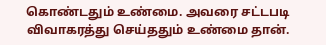கொண்டதும் உண்மை. அவரை சட்டபடி விவாகரத்து செய்ததும் உண்மை தான்.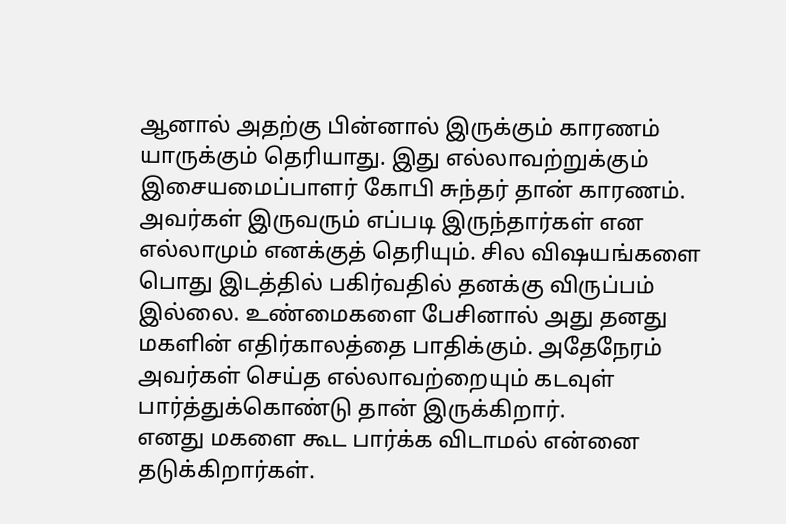ஆனால் அதற்கு பின்னால் இருக்கும் காரணம் யாருக்கும் தெரியாது. இது எல்லாவற்றுக்கும் இசையமைப்பாளர் கோபி சுந்தர் தான் காரணம்.
அவர்கள் இருவரும் எப்படி இருந்தார்கள் என எல்லாமும் எனக்குத் தெரியும். சில விஷயங்களை பொது இடத்தில் பகிர்வதில் தனக்கு விருப்பம் இல்லை. உண்மைகளை பேசினால் அது தனது மகளின் எதிர்காலத்தை பாதிக்கும். அதேநேரம் அவர்கள் செய்த எல்லாவற்றையும் கடவுள் பார்த்துக்கொண்டு தான் இருக்கிறார்.
எனது மகளை கூட பார்க்க விடாமல் என்னை தடுக்கிறார்கள்.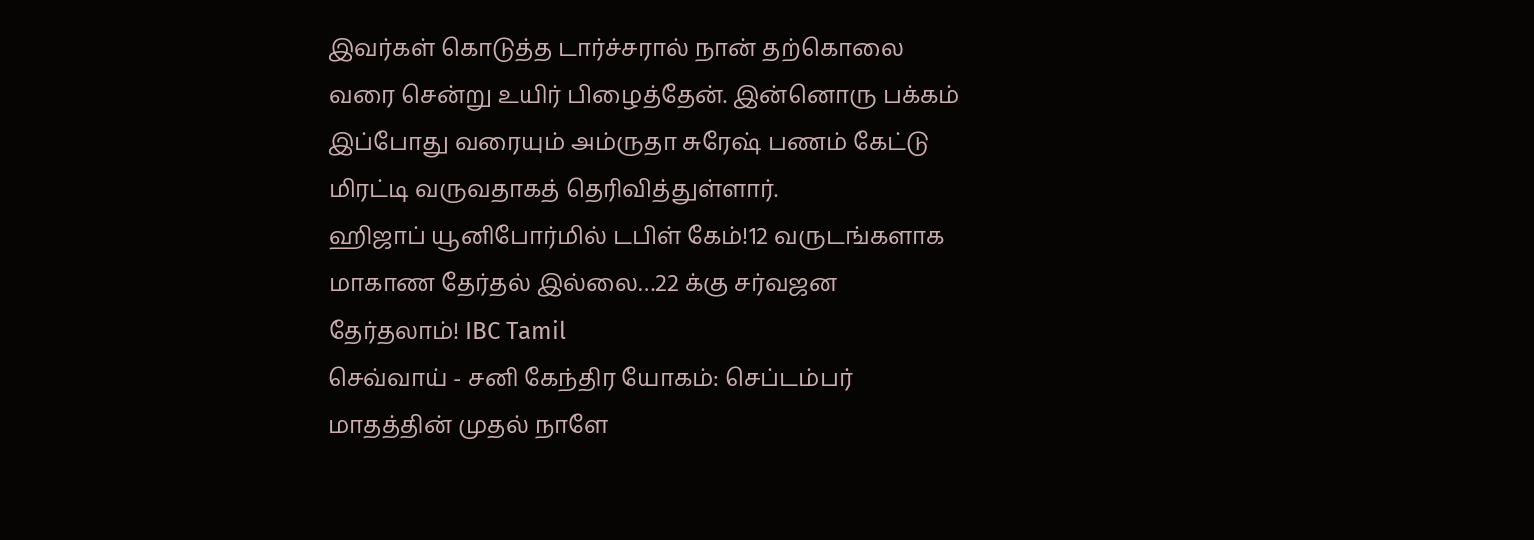இவர்கள் கொடுத்த டார்ச்சரால் நான் தற்கொலை வரை சென்று உயிர் பிழைத்தேன். இன்னொரு பக்கம் இப்போது வரையும் அம்ருதா சுரேஷ் பணம் கேட்டு மிரட்டி வருவதாகத் தெரிவித்துள்ளார்.
ஹிஜாப் யூனிபோர்மில் டபிள் கேம்!12 வருடங்களாக மாகாண தேர்தல் இல்லை…22 க்கு சர்வஜன தேர்தலாம்! IBC Tamil
செவ்வாய் - சனி கேந்திர யோகம்: செப்டம்பர் மாதத்தின் முதல் நாளே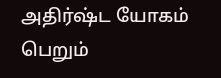அதிர்ஷ்ட யோகம் பெறும்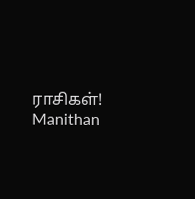ராசிகள்! Manithan